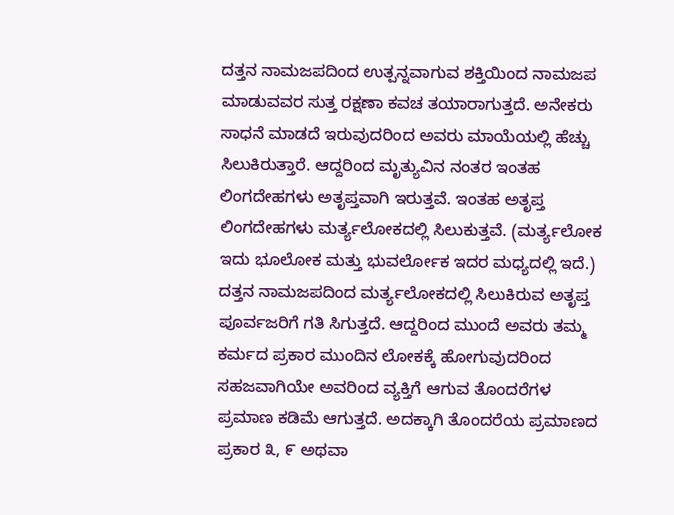ದತ್ತನ ನಾಮಜಪದಿಂದ ಉತ್ಪನ್ನವಾಗುವ ಶಕ್ತಿಯಿಂದ ನಾಮಜಪ ಮಾಡುವವರ ಸುತ್ತ ರಕ್ಷಣಾ ಕವಚ ತಯಾರಾಗುತ್ತದೆ. ಅನೇಕರು ಸಾಧನೆ ಮಾಡದೆ ಇರುವುದರಿಂದ ಅವರು ಮಾಯೆಯಲ್ಲಿ ಹೆಚ್ಚು ಸಿಲುಕಿರುತ್ತಾರೆ. ಆದ್ದರಿಂದ ಮೃತ್ಯುವಿನ ನಂತರ ಇಂತಹ ಲಿಂಗದೇಹಗಳು ಅತೃಪ್ತವಾಗಿ ಇರುತ್ತವೆ. ಇಂತಹ ಅತೃಪ್ತ ಲಿಂಗದೇಹಗಳು ಮರ್ತ್ಯಲೋಕದಲ್ಲಿ ಸಿಲುಕುತ್ತವೆ. (ಮರ್ತ್ಯಲೋಕ ಇದು ಭೂಲೋಕ ಮತ್ತು ಭುವರ್ಲೋಕ ಇದರ ಮಧ್ಯದಲ್ಲಿ ಇದೆ.) ದತ್ತನ ನಾಮಜಪದಿಂದ ಮರ್ತ್ಯಲೋಕದಲ್ಲಿ ಸಿಲುಕಿರುವ ಅತೃಪ್ತ ಪೂರ್ವಜರಿಗೆ ಗತಿ ಸಿಗುತ್ತದೆ. ಆದ್ದರಿಂದ ಮುಂದೆ ಅವರು ತಮ್ಮ ಕರ್ಮದ ಪ್ರಕಾರ ಮುಂದಿನ ಲೋಕಕ್ಕೆ ಹೋಗುವುದರಿಂದ ಸಹಜವಾಗಿಯೇ ಅವರಿಂದ ವ್ಯಕ್ತಿಗೆ ಆಗುವ ತೊಂದರೆಗಳ ಪ್ರಮಾಣ ಕಡಿಮೆ ಆಗುತ್ತದೆ. ಅದಕ್ಕಾಗಿ ತೊಂದರೆಯ ಪ್ರಮಾಣದ ಪ್ರಕಾರ ೩, ೯ ಅಥವಾ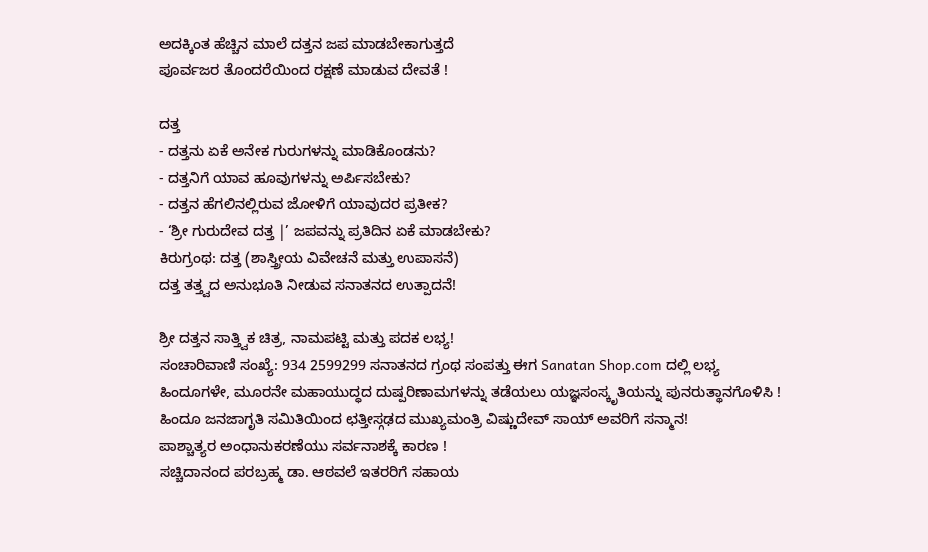ಅದಕ್ಕಿಂತ ಹೆಚ್ಚಿನ ಮಾಲೆ ದತ್ತನ ಜಪ ಮಾಡಬೇಕಾಗುತ್ತದೆ
ಪೂರ್ವಜರ ತೊಂದರೆಯಿಂದ ರಕ್ಷಣೆ ಮಾಡುವ ದೇವತೆ !

ದತ್ತ
- ದತ್ತನು ಏಕೆ ಅನೇಕ ಗುರುಗಳನ್ನು ಮಾಡಿಕೊಂಡನು?
- ದತ್ತನಿಗೆ ಯಾವ ಹೂವುಗಳನ್ನು ಅರ್ಪಿಸಬೇಕು?
- ದತ್ತನ ಹೆಗಲಿನಲ್ಲಿರುವ ಜೋಳಿಗೆ ಯಾವುದರ ಪ್ರತೀಕ?
- ‘ಶ್ರೀ ಗುರುದೇವ ದತ್ತ |’ ಜಪವನ್ನು ಪ್ರತಿದಿನ ಏಕೆ ಮಾಡಬೇಕು?
ಕಿರುಗ್ರಂಥ: ದತ್ತ (ಶಾಸ್ತ್ರೀಯ ವಿವೇಚನೆ ಮತ್ತು ಉಪಾಸನೆ)
ದತ್ತ ತತ್ತ್ವದ ಅನುಭೂತಿ ನೀಡುವ ಸನಾತನದ ಉತ್ಪಾದನೆ!

ಶ್ರೀ ದತ್ತನ ಸಾತ್ತ್ವಿಕ ಚಿತ್ರ, ನಾಮಪಟ್ಟಿ ಮತ್ತು ಪದಕ ಲಭ್ಯ!
ಸಂಚಾರಿವಾಣಿ ಸಂಖ್ಯೆ: 934 2599299 ಸನಾತನದ ಗ್ರಂಥ ಸಂಪತ್ತು ಈಗ Sanatan Shop.com ದಲ್ಲಿ ಲಭ್ಯ
ಹಿಂದೂಗಳೇ, ಮೂರನೇ ಮಹಾಯುದ್ಧದ ದುಷ್ಪರಿಣಾಮಗಳನ್ನು ತಡೆಯಲು ಯಜ್ಞಸಂಸ್ಕೃತಿಯನ್ನು ಪುನರುತ್ಥಾನಗೊಳಿಸಿ !
ಹಿಂದೂ ಜನಜಾಗೃತಿ ಸಮಿತಿಯಿಂದ ಛತ್ತೀಸ್ಗಢದ ಮುಖ್ಯಮಂತ್ರಿ ವಿಷ್ಣುದೇವ್ ಸಾಯ್ ಅವರಿಗೆ ಸನ್ಮಾನ!
ಪಾಶ್ಚಾತ್ಯರ ಅಂಧಾನುಕರಣೆಯು ಸರ್ವನಾಶಕ್ಕೆ ಕಾರಣ !
ಸಚ್ಚಿದಾನಂದ ಪರಬ್ರಹ್ಮ ಡಾ. ಆಠವಲೆ ಇತರರಿಗೆ ಸಹಾಯ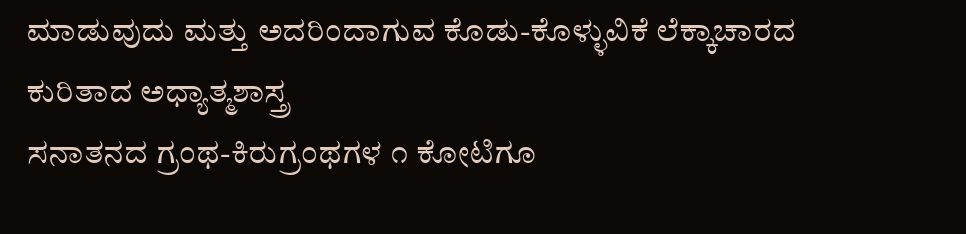ಮಾಡುವುದು ಮತ್ತು ಅದರಿಂದಾಗುವ ಕೊಡು-ಕೊಳ್ಳುವಿಕೆ ಲೆಕ್ಕಾಚಾರದ ಕುರಿತಾದ ಅಧ್ಯಾತ್ಮಶಾಸ್ತ್ರ
ಸನಾತನದ ಗ್ರಂಥ-ಕಿರುಗ್ರಂಥಗಳ ೧ ಕೋಟಿಗೂ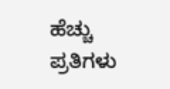ಹೆಚ್ಚು ಪ್ರತಿಗಳು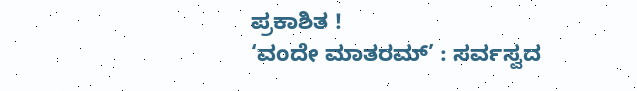ಪ್ರಕಾಶಿತ !
‘ವಂದೇ ಮಾತರಮ್’ : ಸರ್ವಸ್ವದ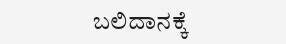ಬಲಿದಾನಕ್ಕೆ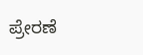ಪ್ರೇರಣೆ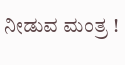ನೀಡುವ ಮಂತ್ರ !